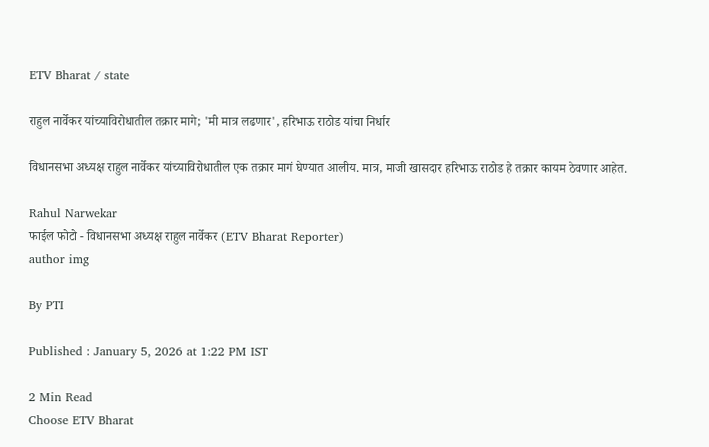ETV Bharat / state

राहुल नार्वेकर यांच्याविरोधातील तक्रार मागे; 'मी मात्र लढणार', हरिभाऊ राठोड यांचा निर्धार

विधानसभा अध्यक्ष राहुल नार्वेकर यांच्याविरोधातील एक तक्रार मागं घेण्यात आलीय. मात्र, माजी खासदार हरिभाऊ राठोड हे तक्रार कायम ठेवणार आहेत.

Rahul Narwekar
फाईल फोटो - विधानसभा अध्यक्ष राहुल नार्वेकर (ETV Bharat Reporter)
author img

By PTI

Published : January 5, 2026 at 1:22 PM IST

2 Min Read
Choose ETV Bharat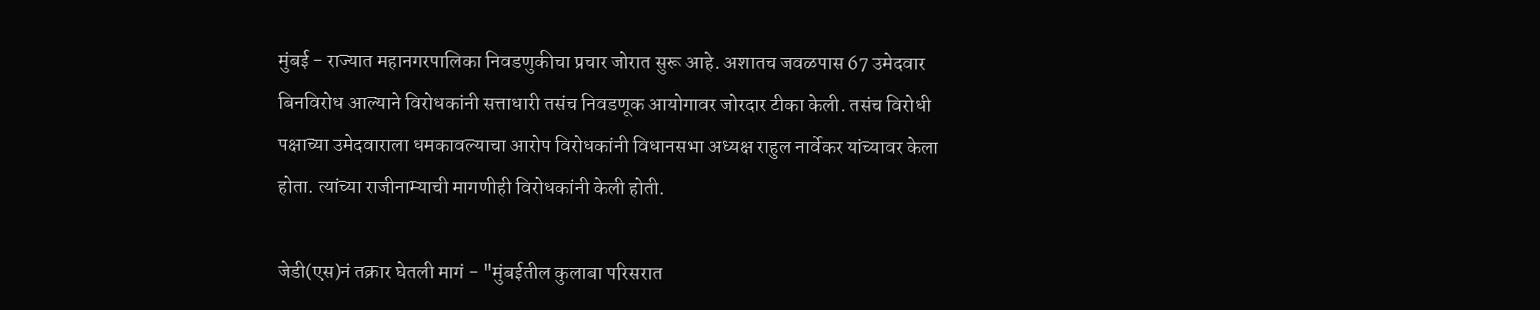मुंबई - राज्यात महानगरपालिका निवडणुकीचा प्रचार जोरात सुरू आहे. अशातच जवळपास 67 उमेदवार बिनविरोध आल्याने विरोधकांनी सत्ताधारी तसंच निवडणूक आयोगावर जोरदार टीका केली. तसंच विरोधी पक्षाच्या उमेदवाराला धमकावल्याचा आरोप विरोधकांनी विधानसभा अध्यक्ष राहुल नार्वेकर यांच्यावर केला होता. त्यांच्या राजीनाम्याची मागणीही विरोधकांनी केली होती.

जेडी(एस)नं तक्रार घेतली मागं - "मुंबईतील कुलाबा परिसरात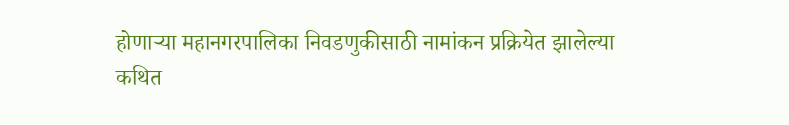होणाऱ्या महानगरपालिका निवडणुकीसाठी नामांकन प्रक्रियेत झालेल्या कथित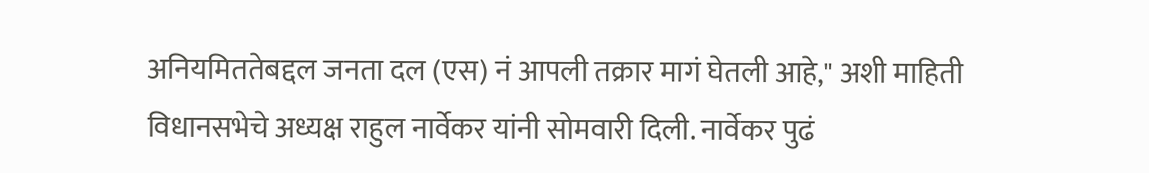अनियमिततेबद्दल जनता दल (एस) नं आपली तक्रार मागं घेतली आहे," अशी माहिती विधानसभेचे अध्यक्ष राहुल नार्वेकर यांनी सोमवारी दिली. नार्वेकर पुढं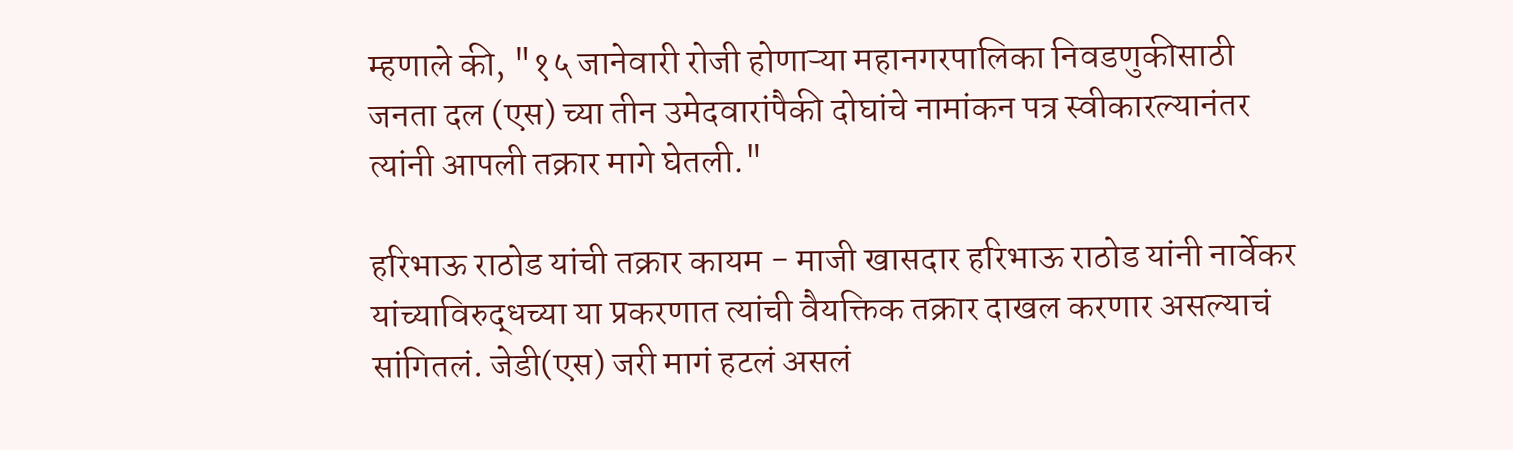म्हणाले की, "१५ जानेवारी रोजी होणाऱ्या महानगरपालिका निवडणुकीसाठी जनता दल (एस) च्या तीन उमेदवारांपैकी दोघांचे नामांकन पत्र स्वीकारल्यानंतर त्यांनी आपली तक्रार मागे घेतली."

हरिभाऊ राठोड यांची तक्रार कायम - माजी खासदार हरिभाऊ राठोड यांनी नार्वेकर यांच्याविरुद्धच्या या प्रकरणात त्यांची वैयक्तिक तक्रार दाखल करणार असल्याचं सांगितलं. जेडी(एस) जरी मागं हटलं असलं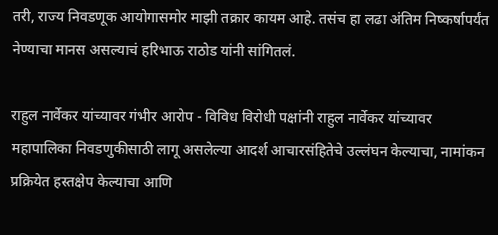तरी, राज्य निवडणूक आयोगासमोर माझी तक्रार कायम आहे. तसंच हा लढा अंतिम निष्कर्षापर्यंत नेण्याचा मानस असल्याचं हरिभाऊ राठोड यांनी सांगितलं.

राहुल नार्वेकर यांच्यावर गंभीर आरोप - विविध विरोधी पक्षांनी राहुल नार्वेकर यांच्यावर महापालिका निवडणुकीसाठी लागू असलेल्या आदर्श आचारसंहितेचे उल्लंघन केल्याचा, नामांकन प्रक्रियेत हस्तक्षेप केल्याचा आणि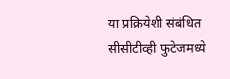या प्रक्रियेशी संबंधित सीसीटीव्ही फुटेजमध्ये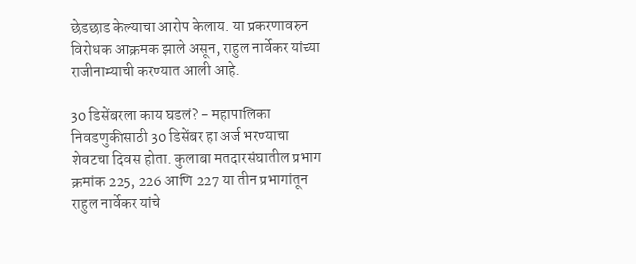छेडछाड केल्याचा आरोप केलाय. या प्रकरणावरुन विरोधक आक्रमक झाले असून, राहुल नार्वेकर यांच्या राजीनाम्याची करण्यात आली आहे.

30 डिसेंबरला काय घडलं? - महापालिका निवडणुकीसाठी 30 डिसेंबर हा अर्ज भरण्याचा शेवटचा दिवस होता. कुलाबा मतदारसंघातील प्रभाग क्रमांक 225, 226 आणि 227 या तीन प्रभागांतून राहुल नार्वेकर यांचे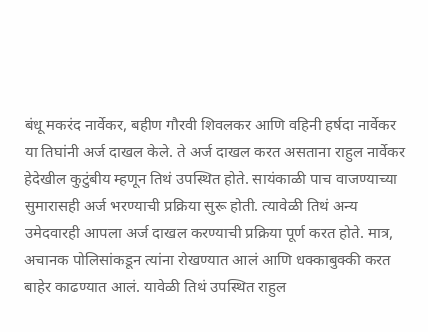बंधू मकरंद नार्वेकर, बहीण गौरवी शिवलकर आणि वहिनी हर्षदा नार्वेकर या तिघांनी अर्ज दाखल केले. ते अर्ज दाखल करत असताना राहुल नार्वेकर हेदेखील कुटुंबीय म्हणून तिथं उपस्थित होते. सायंकाळी पाच वाजण्याच्या सुमारासही अर्ज भरण्याची प्रक्रिया सुरू होती. त्यावेळी तिथं अन्य उमेदवारही आपला अर्ज दाखल करण्याची प्रक्रिया पूर्ण करत होते. मात्र, अचानक पोलिसांकडून त्यांना रोखण्यात आलं आणि धक्काबुक्की करत बाहेर काढण्यात आलं. यावेळी तिथं उपस्थित राहुल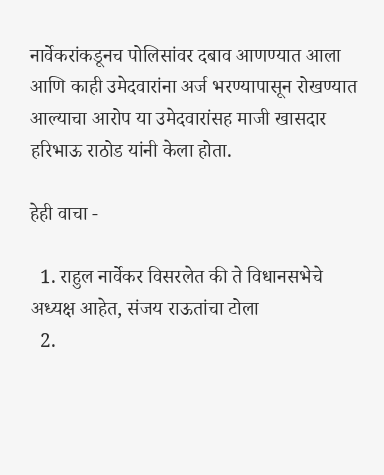नार्वेकरांकडूनच पोलिसांवर दबाव आणण्यात आला आणि काही उमेदवारांना अर्ज भरण्यापासून रोखण्यात आल्याचा आरोप या उमेदवारांसह माजी खासदार हरिभाऊ राठोड यांनी केला होता.

हेही वाचा -

  1. राहुल नार्वेकर विसरलेत की ते विधानसभेचे अध्यक्ष आहेत, संजय राऊतांचा टोला
  2.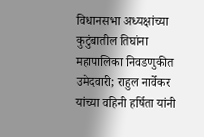विधानसभा अध्यक्षांच्या कुटुंबातील तिघांना महापालिका निवडणुकीत उमेदवारी; राहुल नार्वेकर यांच्या वहिनी हर्षिता यांनी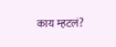काय म्हटलं?